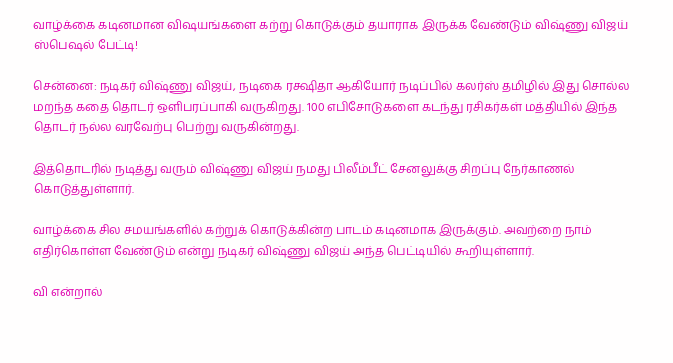வாழ்க்கை கடினமான விஷயங்களை கற்று கொடுக்கும் தயாராக இருக்க வேண்டும் விஷ்ணு விஜய் ஸ்பெஷல் பேட்டி!

சென்னை: நடிகர் விஷ்ணு விஜய், நடிகை ரக்ஷிதா ஆகியோர் நடிப்பில் கலர்ஸ் தமிழில் இது சொல்ல மறந்த கதை தொடர் ஒளிபரப்பாகி வருகிறது. 100 எபிசோடுகளை கடந்து ரசிகர்கள் மத்தியில் இந்த தொடர் நல்ல வரவேற்பு பெற்று வருகின்றது.

இத்தொடரில் நடித்து வரும் விஷ்ணு விஜய் நமது பிலீம்பீட் சேனலுக்கு சிறப்பு நேர்காணல் கொடுத்துள்ளார்.

வாழ்க்கை சில சமயங்களில் கற்றுக் கொடுக்கின்ற பாடம் கடினமாக இருக்கும். அவற்றை நாம் எதிர்கொள்ள வேண்டும் என்று நடிகர் விஷ்ணு விஜய் அந்த பெட்டியில் கூறியுள்ளார்.

வி என்றால்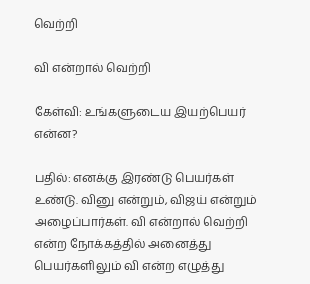வெற்றி

வி என்றால் வெற்றி

கேள்வி: உங்களுடைய இயற்பெயர் என்ன?

பதில்: எனக்கு இரண்டு பெயர்கள் உண்டு. வினு என்றும், விஜய் என்றும் அழைப்பார்கள். வி என்றால் வெற்றி என்ற நோக்கத்தில் அனைத்து பெயர்களிலும் வி என்ற எழுத்து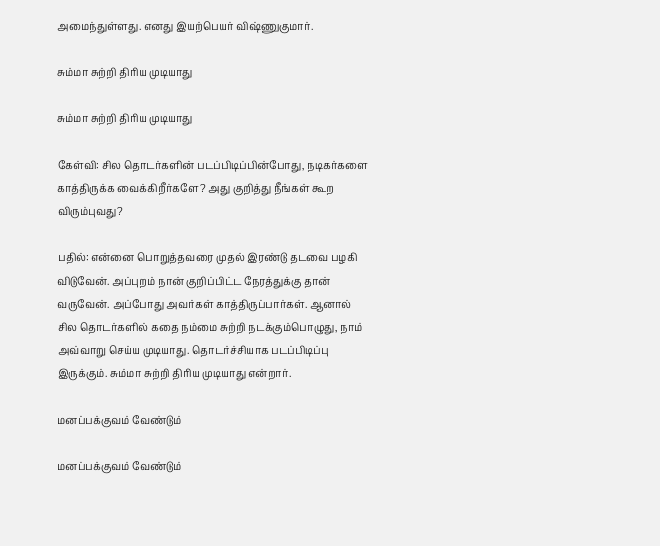அமைந்துள்ளது. எனது இயற்பெயர் விஷ்ணுகுமார்.

சும்மா சுற்றி திரிய முடியாது

சும்மா சுற்றி திரிய முடியாது

கேள்வி: சில தொடர்களின் படப்பிடிப்பின்போது, நடிகர்களை காத்திருக்க வைக்கிறீர்களே? அது குறித்து நீங்கள் கூற விரும்புவது?

பதில்: என்னை பொறுத்தவரை முதல் இரண்டு தடவை பழகி விடுவேன். அப்புறம் நான் குறிப்பிட்ட நேரத்துக்கு தான் வருவேன். அப்போது அவர்கள் காத்திருப்பார்கள். ஆனால் சில தொடர்களில் கதை நம்மை சுற்றி நடக்கும்பொழுது, நாம் அவ்வாறு செய்ய முடியாது. தொடர்ச்சியாக படப்பிடிப்பு இருக்கும். சும்மா சுற்றி திரிய முடியாது என்றார்.

மனப்பக்குவம் வேண்டும்

மனப்பக்குவம் வேண்டும்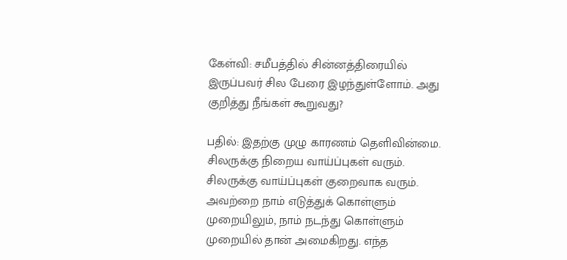கேள்வி: சமீபத்தில் சின்னத்திரையில் இருப்பவர் சில பேரை இழந்துள்ளோம். அது குறித்து நீங்கள் கூறுவது?

பதில்: இதற்கு முழு காரணம் தெளிவின்மை. சிலருக்கு நிறைய வாய்ப்புகள் வரும். சிலருக்கு வாய்ப்புகள் குறைவாக வரும். அவற்றை நாம் எடுத்துக் கொள்ளும் முறையிலும், நாம் நடந்து கொள்ளும் முறையில் தான் அமைகிறது. எந்த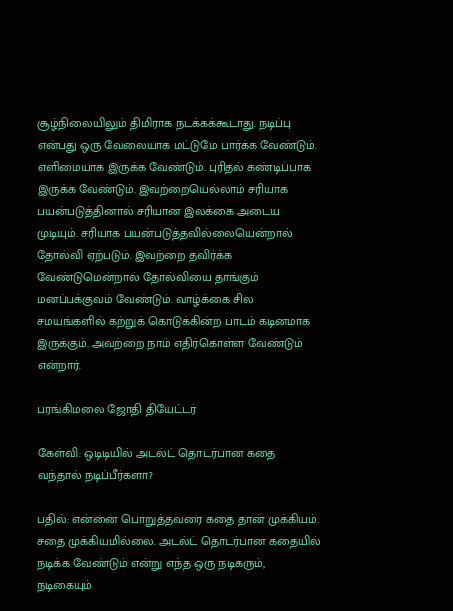சூழ்நிலையிலும் திமிராக நடக்கக்கூடாது. நடிப்பு என்பது ஒரு வேலையாக மட்டுமே பார்க்க வேண்டும். எளிமையாக இருக்க வேண்டும். புரிதல் கண்டிப்பாக இருக்க வேண்டும். இவற்றையெல்லாம் சரியாக பயன்படுத்தினால் சரியான இலக்கை அடைய முடியும். சரியாக பயன்படுத்தவில்லையென்றால் தோல்வி ஏற்படும். இவற்றை தவிர்க்க வேண்டுமென்றால் தோல்வியை தாங்கும் மனப்பக்குவம் வேண்டும். வாழ்க்கை சில சமயங்களில் கற்றுக் கொடுக்கின்ற பாடம் கடினமாக இருக்கும். அவற்றை நாம் எதிர்கொள்ள வேண்டும் என்றார்.

பரங்கிமலை ஜோதி தியேட்டர்

கேள்வி: ஒடிடியில் அடல்ட் தொடர்பான கதை வந்தால் நடிப்பீர்களா?

பதில்: என்னை பொறுத்தவரை கதை தான் முக்கியம். சதை முக்கியமில்லை. அடல்ட் தொடர்பான கதையில் நடிக்க வேண்டும் என்று எந்த ஒரு நடிகரும், நடிகையும்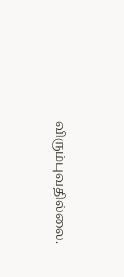விரும்புவதில்லை.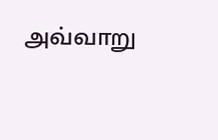அவ்வாறு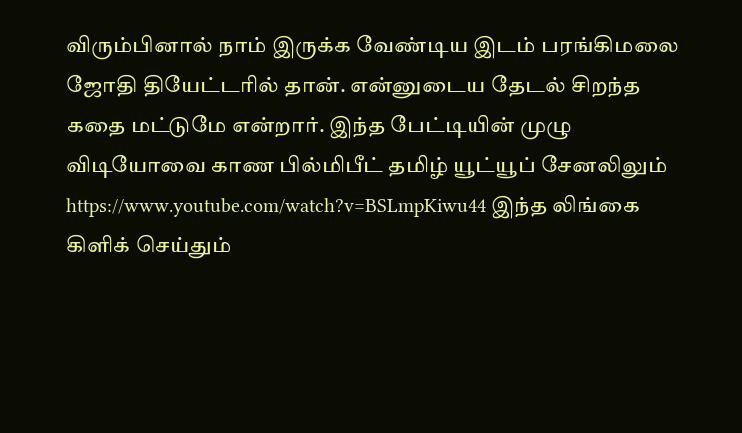விரும்பினால் நாம் இருக்க வேண்டிய இடம் பரங்கிமலை ஜோதி தியேட்டரில் தான். என்னுடைய தேடல் சிறந்த கதை மட்டுமே என்றார். இந்த பேட்டியின் முழு விடியோவை காண பில்மிபீட் தமிழ் யூட்யூப் சேனலிலும் https://www.youtube.com/watch?v=BSLmpKiwu44 இந்த லிங்கை கிளிக் செய்தும்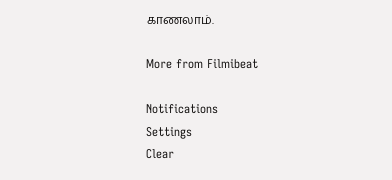காணலாம்.

More from Filmibeat

Notifications
Settings
Clear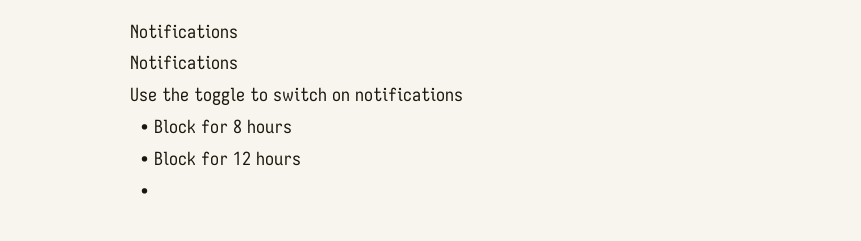Notifications
Notifications
Use the toggle to switch on notifications
  • Block for 8 hours
  • Block for 12 hours
  •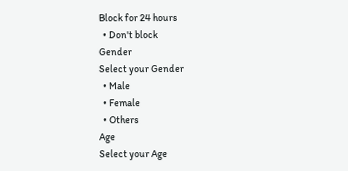Block for 24 hours
  • Don't block
Gender
Select your Gender
  • Male
  • Female
  • Others
Age
Select your Age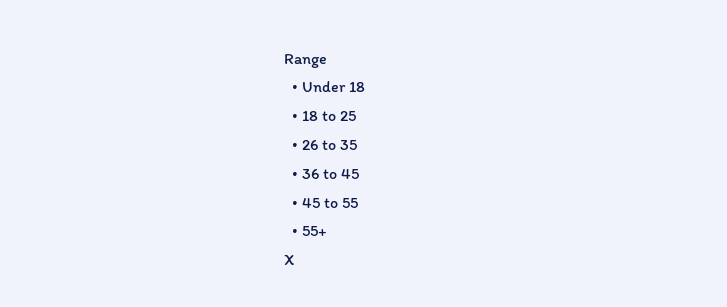Range
  • Under 18
  • 18 to 25
  • 26 to 35
  • 36 to 45
  • 45 to 55
  • 55+
X